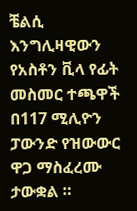ቼልሲ እንግሊዛዊውን የአስቶን ቪላ የፊት መስመር ተጫዋች በ117 ሚሊዮን ፓውንድ የዝውውር ዋጋ ማስፈረሙ ታውቋል ።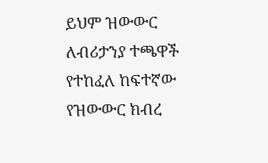ይህም ዝውውር ለብሪታንያ ተጫዋች የተከፈለ ከፍተኛው የዝውውር ክብረ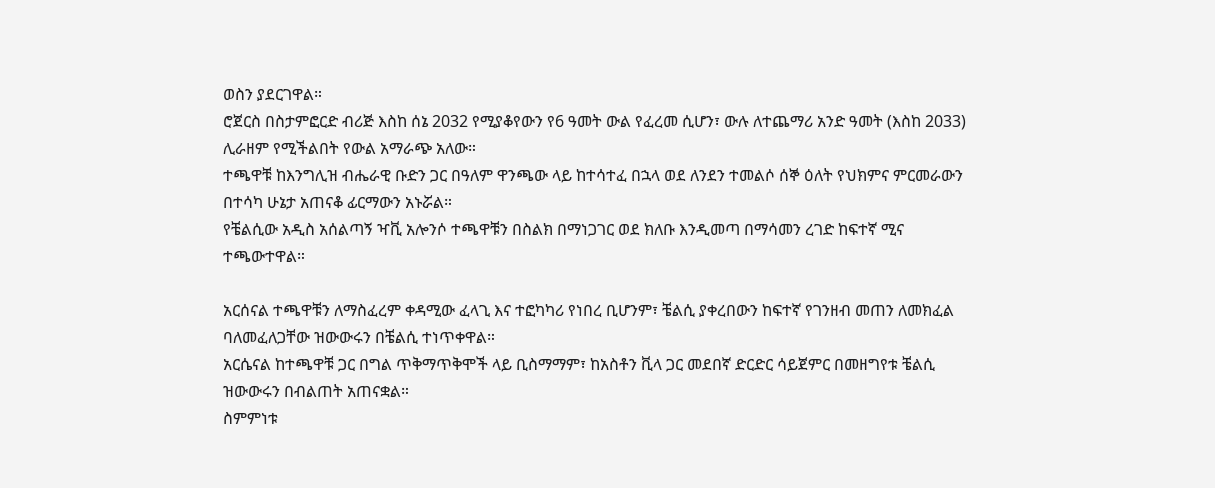ወስን ያደርገዋል።
ሮጀርስ በስታምፎርድ ብሪጅ እስከ ሰኔ 2032 የሚያቆየውን የ6 ዓመት ውል የፈረመ ሲሆን፣ ውሉ ለተጨማሪ አንድ ዓመት (እስከ 2033) ሊራዘም የሚችልበት የውል አማራጭ አለው።
ተጫዋቹ ከእንግሊዝ ብሔራዊ ቡድን ጋር በዓለም ዋንጫው ላይ ከተሳተፈ በኋላ ወደ ለንደን ተመልሶ ሰኞ ዕለት የህክምና ምርመራውን በተሳካ ሁኔታ አጠናቆ ፊርማውን አኑሯል።
የቼልሲው አዲስ አሰልጣኝ ዣቪ አሎንሶ ተጫዋቹን በስልክ በማነጋገር ወደ ክለቡ እንዲመጣ በማሳመን ረገድ ከፍተኛ ሚና ተጫውተዋል።

አርሰናል ተጫዋቹን ለማስፈረም ቀዳሚው ፈላጊ እና ተፎካካሪ የነበረ ቢሆንም፣ ቼልሲ ያቀረበውን ከፍተኛ የገንዘብ መጠን ለመክፈል ባለመፈለጋቸው ዝውውሩን በቼልሲ ተነጥቀዋል።
አርሴናል ከተጫዋቹ ጋር በግል ጥቅማጥቅሞች ላይ ቢስማማም፣ ከአስቶን ቪላ ጋር መደበኛ ድርድር ሳይጀምር በመዘግየቱ ቼልሲ ዝውውሩን በብልጠት አጠናቋል።
ስምምነቱ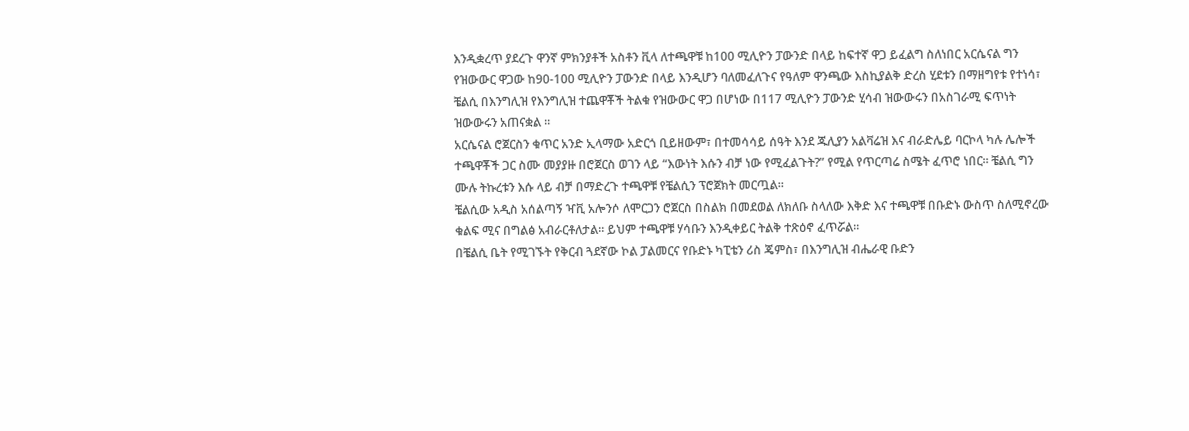እንዲቋረጥ ያደረጉ ዋንኛ ምክንያቶች አስቶን ቪላ ለተጫዋቹ ከ100 ሚሊዮን ፓውንድ በላይ ከፍተኛ ዋጋ ይፈልግ ስለነበር አርሴናል ግን የዝውውር ዋጋው ከ90-100 ሚሊዮን ፓውንድ በላይ እንዲሆን ባለመፈለጉና የዓለም ዋንጫው እስኪያልቅ ድረስ ሂደቱን በማዘግየቱ የተነሳ፣ ቼልሲ በእንግሊዝ የእንግሊዝ ተጨዋቾች ትልቁ የዝውውር ዋጋ በሆነው በ117 ሚሊዮን ፓውንድ ሂሳብ ዝውውሩን በአስገራሚ ፍጥነት ዝውውሩን አጠናቋል ።
አርሴናል ሮጀርስን ቁጥር አንድ ኢላማው አድርጎ ቢይዘውም፣ በተመሳሳይ ሰዓት እንደ ጁሊያን አልቫሬዝ እና ብራድሌይ ባርኮላ ካሉ ሌሎች ተጫዋቾች ጋር ስሙ መያያዙ በሮጀርስ ወገን ላይ “እውነት እሱን ብቻ ነው የሚፈልጉት?” የሚል የጥርጣሬ ስሜት ፈጥሮ ነበር። ቼልሲ ግን ሙሉ ትኩረቱን እሱ ላይ ብቻ በማድረጉ ተጫዋቹ የቼልሲን ፕሮጀክት መርጧል።
ቼልሲው አዲስ አሰልጣኝ ዣቪ አሎንሶ ለሞርጋን ሮጀርስ በስልክ በመደወል ለክለቡ ስላለው እቅድ እና ተጫዋቹ በቡድኑ ውስጥ ስለሚኖረው ቁልፍ ሚና በግልፅ አብራርቶለታል። ይህም ተጫዋቹ ሃሳቡን እንዲቀይር ትልቅ ተጽዕኖ ፈጥሯል።
በቼልሲ ቤት የሚገኙት የቅርብ ጓደኛው ኮል ፓልመርና የቡድኑ ካፒቴን ሪስ ጄምስ፣ በእንግሊዝ ብሔራዊ ቡድን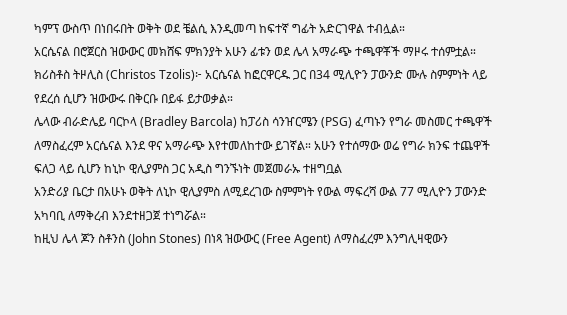ካምፕ ውስጥ በነበሩበት ወቅት ወደ ቼልሲ እንዲመጣ ከፍተኛ ግፊት አድርገዋል ተብሏል።
አርሴናል በሮጀርስ ዝውውር መክሸፍ ምክንያት አሁን ፊቱን ወደ ሌላ አማራጭ ተጫዋቾች ማዞሩ ተሰምቷል።
ክሪስቶስ ትዞሊስ (Christos Tzolis)፦ አርሴናል ከፎርዋርዱ ጋር በ34 ሚሊዮን ፓውንድ ሙሉ ስምምነት ላይ የደረሰ ሲሆን ዝውውሩ በቅርቡ በይፋ ይታወቃል።
ሌላው ብራድሌይ ባርኮላ (Bradley Barcola) ከፓሪስ ሳንዠርሜን (PSG) ፈጣኑን የግራ መስመር ተጫዋች ለማስፈረም አርሴናል እንደ ዋና አማራጭ እየተመለከተው ይገኛል። አሁን የተሰማው ወሬ የግራ ክንፍ ተጨዋች ፍለጋ ላይ ሲሆን ከኒኮ ዊሊያምስ ጋር አዲስ ግንኙነት መጀመራኡ ተዘግቧል
አንድሪያ ቤርታ በአሁኑ ወቅት ለኒኮ ዊሊያምስ ለሚደረገው ስምምነት የውል ማፍረሻ ውል 77 ሚሊዮን ፓውንድ አካባቢ ለማቅረብ እንደተዘጋጀ ተነግሯል።
ከዚህ ሌላ ጆን ስቶንስ (John Stones) በነጻ ዝውውር (Free Agent) ለማስፈረም እንግሊዛዊውን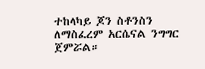ተከላካይ ጆን ስቶንስን ለማስፈረም አርሴናል ንግግር ጀምሯል።